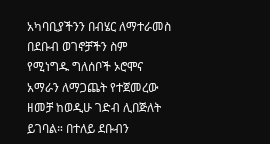አካባቢያችንን በብሄር ለማተራመስ በደቡብ ወገኖቻችን ስም የሚነግዱ ግለሰቦች ኦሮሞና አማራን ለማጋጨት የተጀመረው ዘመቻ ከወዲሁ ገድብ ሊበጅለት ይገባል። በተለይ ደቡብን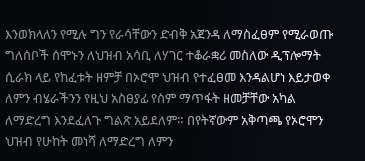እንወክላለን የሚሉ ግን የራሳቸውን ድብቅ አጀንዳ ለማስፈፀም የሚራወጡ ግለሰቦች ሰሞኑን ለህዝብ አሳቢ ለሃገር ተቆራቋሪ መስለው ዲፕሎማት ሲራክ ላይ የከፈቱት ዘምቻ በኦሮሞ ህዝብ የተፈፀመ እንዳልሆነ እይታወቀ ለምን ብሄራችንን የዚህ አስፀያፊ የስም ማጥፋት ዘመቻቸው አካል ለማድረግ እንደፈለጉ ግልጽ አይደለም። በየትኛውም አቅጣጫ የኦሮሞን ህዝብ የሁከት መነሻ ለማድረግ ለምን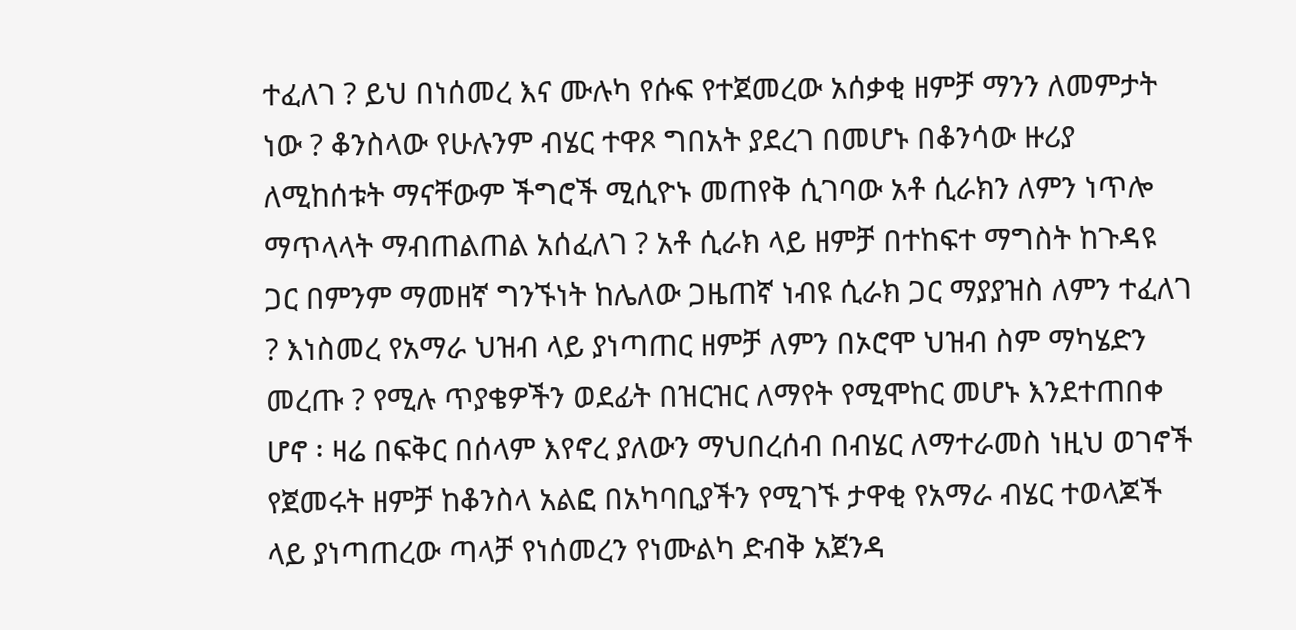ተፈለገ ? ይህ በነሰመረ እና ሙሉካ የሱፍ የተጀመረው አሰቃቂ ዘምቻ ማንን ለመምታት ነው ? ቆንስላው የሁሉንም ብሄር ተዋጾ ግበአት ያደረገ በመሆኑ በቆንሳው ዙሪያ ለሚከሰቱት ማናቸውም ችግሮች ሚሲዮኑ መጠየቅ ሲገባው አቶ ሲራክን ለምን ነጥሎ ማጥላላት ማብጠልጠል አሰፈለገ ? አቶ ሲራክ ላይ ዘምቻ በተከፍተ ማግስት ከጉዳዩ ጋር በምንም ማመዘኛ ግንኙነት ከሌለው ጋዜጠኛ ነብዩ ሲራክ ጋር ማያያዝስ ለምን ተፈለገ ? እነስመረ የአማራ ህዝብ ላይ ያነጣጠር ዘምቻ ለምን በኦሮሞ ህዝብ ስም ማካሄድን መረጡ ? የሚሉ ጥያቄዎችን ወደፊት በዝርዝር ለማየት የሚሞከር መሆኑ እንደተጠበቀ ሆኖ ፡ ዛሬ በፍቅር በሰላም እየኖረ ያለውን ማህበረሰብ በብሄር ለማተራመስ ነዚህ ወገኖች የጀመሩት ዘምቻ ከቆንስላ አልፎ በአካባቢያችን የሚገኙ ታዋቂ የአማራ ብሄር ተወላጆች ላይ ያነጣጠረው ጣላቻ የነሰመረን የነሙልካ ድብቅ አጀንዳ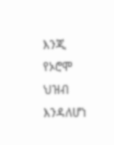እንጂ የኦሮሞ ህዝብ እንዳለሆነ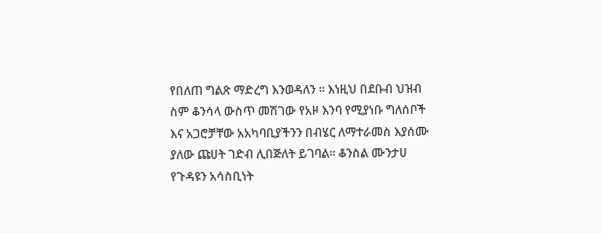የበለጠ ግልጽ ማድረግ እንወዳለን ፡፡ እነዚህ በደቡብ ህዝብ ስም ቆንሳላ ውስጥ መሽገው የአዞ እንባ የሚያነቡ ግለሰቦች እና አጋሮቻቸው አአካባቢያችንን በብሄር ለማተራመስ እያሰሙ ያለው ጩሀት ገድብ ሊበጅለት ይገባል። ቆንስል ሙንታሀ የጉዳዩን አሳስቢነት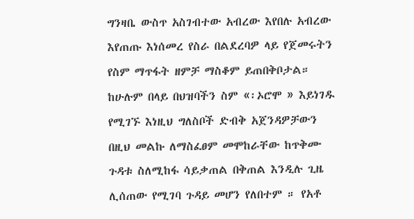ግንዛቤ ውስጥ አስገብተው አብረው እየበሉ አብረው እየጠጡ እነሰመረ የስራ በልደረባዎ ላይ የጀመሩትን የስም ማጥፋት ዘምቻ ማስቆም ይጠበቅቦታል። ከሁሉም በላይ በህዝባችን ስም «፡ኦሮሞ » እይነገዱ የሚገኙ እነዚህ ግለስቦች ድብቅ አጀንዳዎቻውን በዚህ መልኩ ለማስፈፀም መሞከራቸው ከጥቅሙ ጉዳቱ ስለሚከፋ ሳይቃጠል በቅጠል እንዲሉ ጊዜ ሊሰጠው የሚገባ ጉዳይ መሆን የለበተም ። የአቶ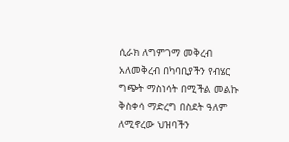ሲራክ ለግምገማ መቅረብ አለመቅረብ በካባቢያችን የብሄር ግጭት ማስነሳት በሚችል መልኩ ቅስቀሳ ማድረግ በስደት ዓለም ለሚኖረው ህዝባችን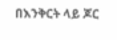በእንቅርት ላይ ጆር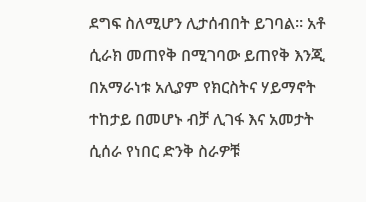ደግፍ ስለሚሆን ሊታሰብበት ይገባል። አቶ ሲራክ መጠየቅ በሚገባው ይጠየቅ እንጂ በአማራነቱ አሊያም የክርስትና ሃይማኖት ተከታይ በመሆኑ ብቻ ሊገፋ እና አመታት ሲሰራ የነበር ድንቅ ስራዎቹ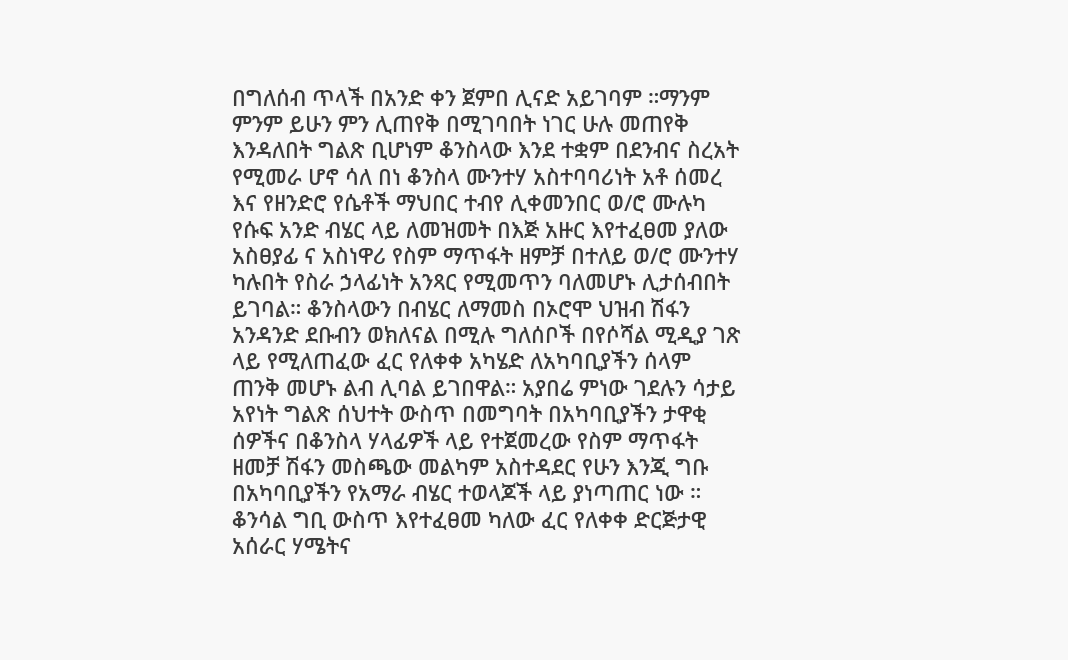በግለሰብ ጥላች በአንድ ቀን ጀምበ ሊናድ አይገባም ።ማንም ምንም ይሁን ምን ሊጠየቅ በሚገባበት ነገር ሁሉ መጠየቅ እንዳለበት ግልጽ ቢሆነም ቆንስላው እንደ ተቋም በደንብና ስረአት የሚመራ ሆኖ ሳለ በነ ቆንስላ ሙንተሃ አስተባባሪነት አቶ ሰመረ እና የዘንድሮ የሴቶች ማህበር ተብየ ሊቀመንበር ወ/ሮ ሙሉካ የሱፍ አንድ ብሄር ላይ ለመዝመት በእጅ አዙር እየተፈፀመ ያለው አስፀያፊ ና አስነዋሪ የስም ማጥፋት ዘምቻ በተለይ ወ/ሮ ሙንተሃ ካሉበት የስራ ኃላፊነት አንጻር የሚመጥን ባለመሆኑ ሊታሰብበት ይገባል። ቆንስላውን በብሄር ለማመስ በኦሮሞ ህዝብ ሽፋን አንዳንድ ደቡብን ወክለናል በሚሉ ግለሰቦች በየሶሻል ሚዲያ ገጽ ላይ የሚለጠፈው ፈር የለቀቀ አካሄድ ለአካባቢያችን ሰላም ጠንቅ መሆኑ ልብ ሊባል ይገበዋል። አያበሬ ምነው ገደሉን ሳታይ አየነት ግልጽ ሰህተት ውስጥ በመግባት በአካባቢያችን ታዋቂ ሰዎችና በቆንስላ ሃላፊዎች ላይ የተጀመረው የስም ማጥፋት ዘመቻ ሽፋን መስጫው መልካም አስተዳደር የሁን እንጂ ግቡ በአካባቢያችን የአማራ ብሄር ተወላጆች ላይ ያነጣጠር ነው ። ቆንሳል ግቢ ውስጥ እየተፈፀመ ካለው ፈር የለቀቀ ድርጅታዊ አሰራር ሃሜትና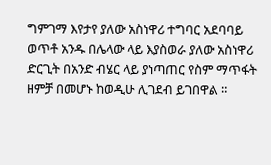ግምገማ እየታየ ያለው አስነዋሪ ተግባር አደባባይ ወጥቶ አንዱ በሌላው ላይ እያስወራ ያለው አስነዋሪ ድርጊት በአንድ ብሄር ላይ ያነጣጠር የስም ማጥፋት ዘምቻ በመሆኑ ከወዲሁ ሊገደብ ይገበዋል ።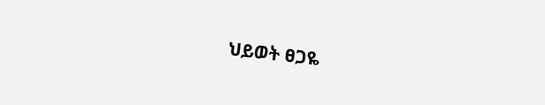ህይወት ፀጋዬ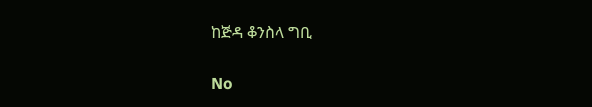ከጅዳ ቆንስላ ግቢ

No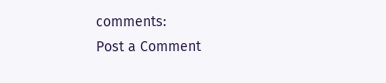comments:
Post a Comment